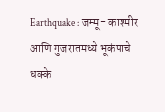Earthquake : जम्मू- काश्मीर आणि गुजरातमध्ये भूकंपाचे धक्के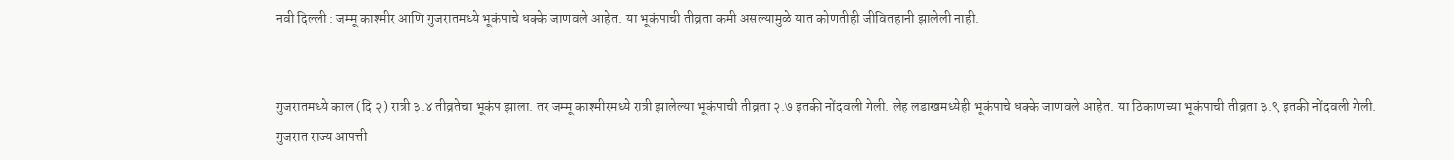नवी दिल्ली : जम्‍मू काश्मीर आणि गुजरातमध्ये भूकंपाचे धक्‍के जाणवले आहेत. या भूकंपाची तीव्रता कमी असल्यामुळे यात कोणतीही जीवितहानी झालेली नाही.


गुजरातमध्ये काल (दि २) रात्री ३.४ तीव्रतेचा भूकंप झाला. तर जम्‍मू काश्मीरमध्ये रात्री झालेल्‍या भूकंपाची तीव्रता २.७ इतकी नोंदवली गेली. लेह लडाखमध्येही भूकंपाचे धक्‍के जाणवले आहेत. या ठिकाणच्या भूकंपाची तीव्रता ३.९ इतकी नोंदवली गेली. गुजरात राज्य आपत्ती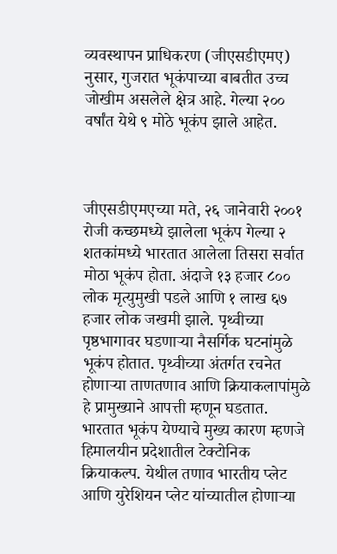व्यवस्थापन प्राधिकरण (जीएसडीएमए) नुसार, गुजरात भूकंपाच्या बाबतीत उच्च जोखीम असलेले क्षेत्र आहे. गेल्या २०० वर्षांत येथे ९ मोठे भूकंप झाले आहेत.



जीएसडीएमएच्या मते, २६ जानेवारी २००१ रोजी कच्छमध्ये झालेला भूकंप गेल्या २ शतकांमध्ये भारतात आलेला तिसरा सर्वात मोठा भूकंप होता. अंदाजे १३ हजार ८०० लोक मृत्युमुखी पडले आणि १ लाख ६७ हजार लोक जखमी झाले. पृथ्वीच्या पृष्ठभागावर घडणाऱ्या नैसर्गिक घटनांमुळे भूकंप होतात. पृथ्वीच्या अंतर्गत रचनेत होणाऱ्या ताणतणाव आणि क्रियाकलापांमुळे हे प्रामुख्याने आपत्ती म्हणून घडतात. भारतात भूकंप येण्याचे मुख्य कारण म्हणजे हिमालयीन प्रदेशातील टेक्टोनिक क्रियाकल्‍प. येथील तणाव भारतीय प्लेट आणि युरेशियन प्लेट यांच्यातील होणाऱ्या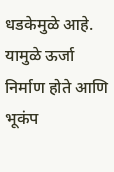धडकेमुळे आहे. यामुळे ऊर्जा निर्माण होते आणि भूकंप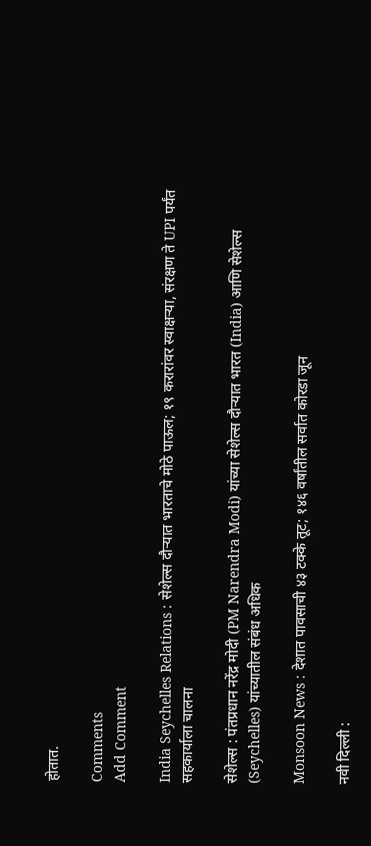होतात.

Comments
Add Comment

India Seychelles Relations : सेशेल्स दौऱ्यात भारताचे मोठे पाऊल; १९ करारांवर स्वाक्षऱ्या, संरक्षण ते UPI पर्यंत सहकार्याला चालना

सेशेल्स : पंतप्रधान नरेंद्र मोदी (PM Narendra Modi) यांच्या सेशेल्स दौऱ्यात भारत (India) आणि सेशेल्स (Seychelles) यांच्यातील संबंध अधिक

Monsoon News : देशात पावसाची ४३ टक्के तूट; १४६ वर्षांतील सर्वात कोरडा जून

नवी दिल्ली :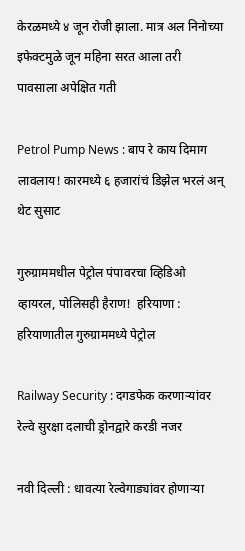केरळमध्ये ४ जून रोजी झाला. मात्र अल निनोच्या इफेक्टमुळे जून महिना सरत आला तरी पावसाला अपेक्षित गती

Petrol Pump News : बाप रे काय दिमाग लावलाय! कारमध्ये ६ हजारांचं डिझेल भरलं अन् थेट सुसाट

गुरुग्राममधील पेट्रोल पंपावरचा व्हिडिओ व्हायरल, पोलिसही हैराण!  हरियाणा : हरियाणातील गुरुग्राममध्ये पेट्रोल

Railway Security : दगडफेक करणाऱ्यांवर रेल्वे सुरक्षा दलाची ड्रोनद्वारे करडी नजर

नवी दिल्ली : धावत्या रेल्वेगाड्यांवर होणाऱ्या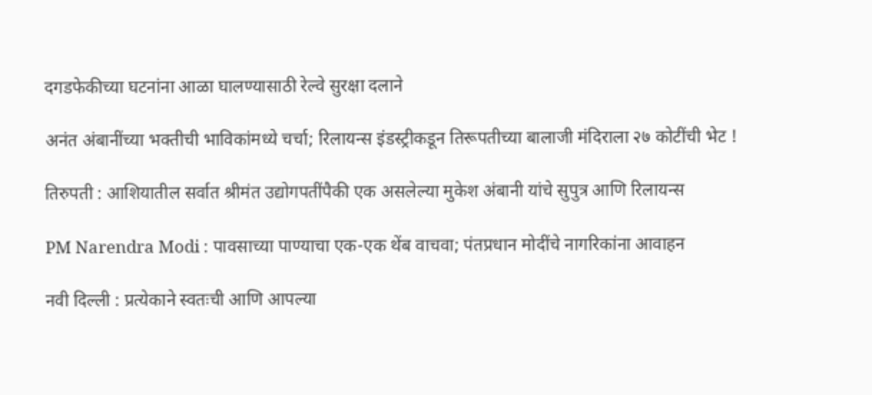दगडफेकीच्या घटनांना आळा घालण्यासाठी रेल्वे सुरक्षा दलाने

अनंत अंबानींच्या भक्तीची भाविकांमध्ये चर्चा; रिलायन्स इंडस्ट्रीकडून तिरूपतीच्या बालाजी मंदिराला २७ कोटींची भेट !

तिरुपती : आशियातील सर्वात श्रीमंत उद्योगपतींपैकी एक असलेल्या मुकेश अंबानी यांचे सुपुत्र आणि रिलायन्स

PM Narendra Modi : पावसाच्या पाण्याचा एक-एक थेंब वाचवा; पंतप्रधान मोदींचे नागरिकांना आवाहन

नवी दिल्ली : प्रत्येकाने स्वतःची आणि आपल्या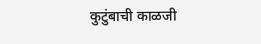कुटुंबाची काळजी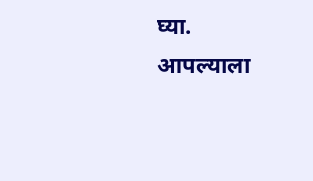घ्या. आपल्याला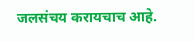जलसंचय करायचाच आहे.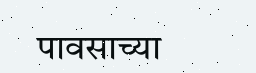पावसाच्या